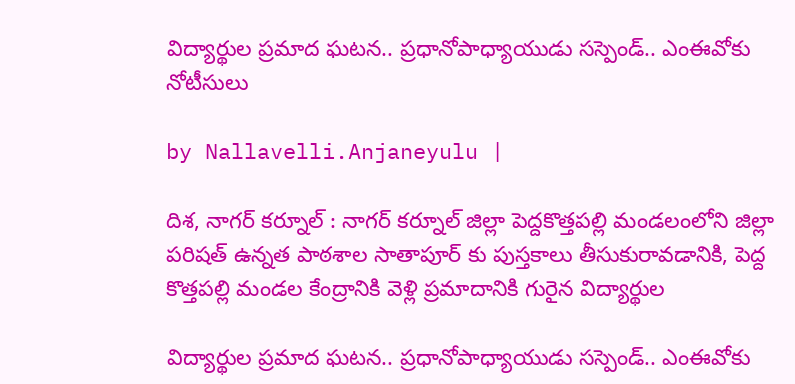విద్యార్థుల ప్రమాద ఘటన.. ప్ర‌ధానోపాధ్యాయుడు స‌స్పెండ్.. ఎంఈవోకు నోటీసులు

by Nallavelli.Anjaneyulu |

దిశ, నాగర్ కర్నూల్ : నాగర్ కర్నూల్ జిల్లా పెద్దకొత్తపల్లి మండలంలోని జిల్లా పరిషత్ ఉన్నత పాఠశాల సాతాపూర్ కు పుస్తకాలు తీసుకురావడానికి, పెద్ద కొత్తపల్లి మండల కేంద్రానికి వెళ్లి ప్రమాదానికి గురైన విద్యార్థుల

విద్యార్థుల ప్రమాద ఘటన.. ప్ర‌ధానోపాధ్యాయుడు స‌స్పెండ్.. ఎంఈవోకు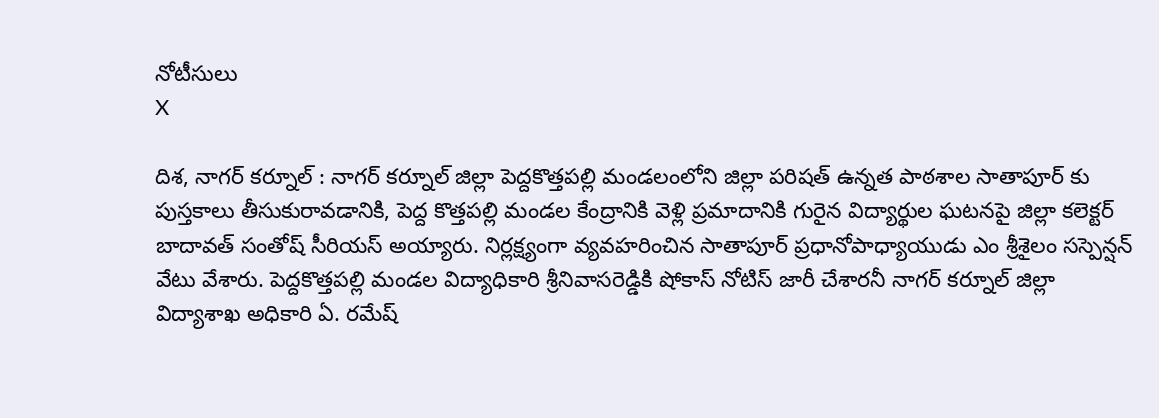నోటీసులు
X

దిశ, నాగర్ కర్నూల్ : నాగర్ కర్నూల్ జిల్లా పెద్దకొత్తపల్లి మండలంలోని జిల్లా పరిషత్ ఉన్నత పాఠశాల సాతాపూర్ కు పుస్తకాలు తీసుకురావడానికి, పెద్ద కొత్తపల్లి మండల కేంద్రానికి వెళ్లి ప్రమాదానికి గురైన విద్యార్థుల ఘటనపై జిల్లా కలెక్టర్ బాదావత్ సంతోష్ సీరియస్ అయ్యారు. నిర్లక్ష్యంగా వ్యవహరించిన సాతాపూర్ ప్రధానోపాధ్యాయుడు ఎం శ్రీశైలం సస్పెన్షన్ వేటు వేశారు. పెద్దకొత్తపల్లి మండల విద్యాధికారి శ్రీనివాసరెడ్డికి షోకాస్ నోటిస్ జారీ చేశారనీ నాగర్ కర్నూల్ జిల్లా విద్యాశాఖ అధికారి ఏ. రమేష్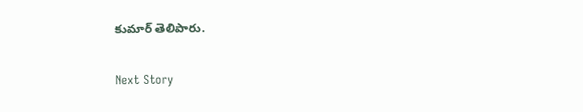కుమార్ తెలిపారు.

Next Story